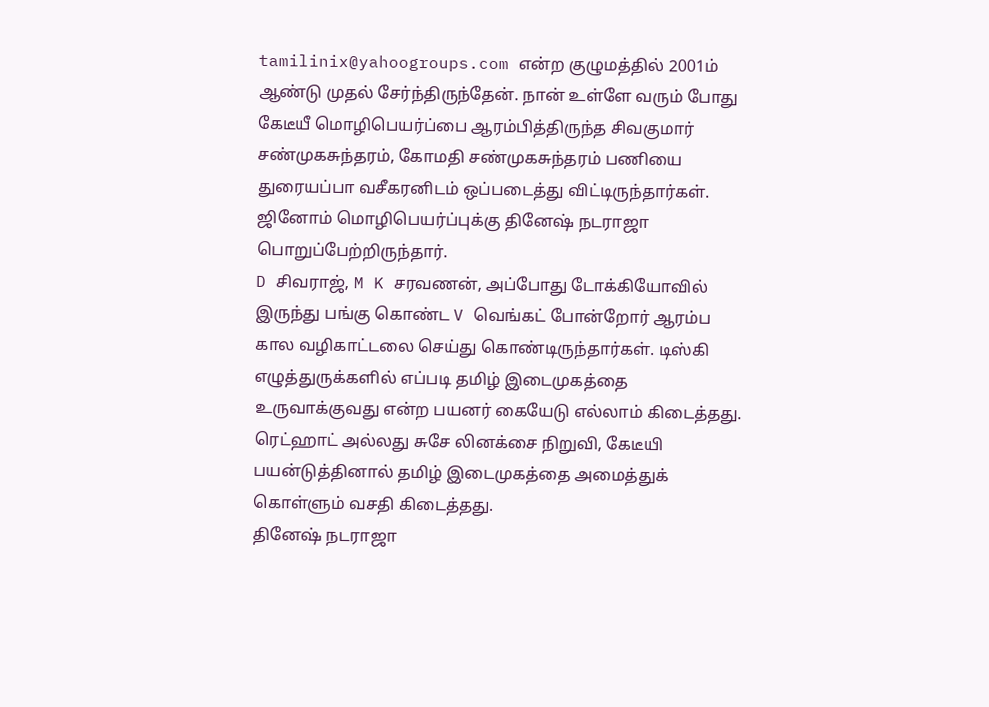tamilinix@yahoogroups.com என்ற குழுமத்தில் 2001ம் ஆண்டு முதல் சேர்ந்திருந்தேன். நான் உள்ளே வரும் போது கேடீயீ மொழிபெயர்ப்பை ஆரம்பித்திருந்த சிவகுமார் சண்முகசுந்தரம், கோமதி சண்முகசுந்தரம் பணியை துரையப்பா வசீகரனிடம் ஒப்படைத்து விட்டிருந்தார்கள். ஜினோம் மொழிபெயர்ப்புக்கு தினேஷ் நடராஜா பொறுப்பேற்றிருந்தார்.
D சிவராஜ், M K சரவணன், அப்போது டோக்கியோவில் இருந்து பங்கு கொண்ட V வெங்கட் போன்றோர் ஆரம்ப கால வழிகாட்டலை செய்து கொண்டிருந்தார்கள். டிஸ்கி எழுத்துருக்களில் எப்படி தமிழ் இடைமுகத்தை உருவாக்குவது என்ற பயனர் கையேடு எல்லாம் கிடைத்தது.
ரெட்ஹாட் அல்லது சுசே லினக்சை நிறுவி, கேடீயி பயன்டுத்தினால் தமிழ் இடைமுகத்தை அமைத்துக் கொள்ளும் வசதி கிடைத்தது.
தினேஷ் நடராஜா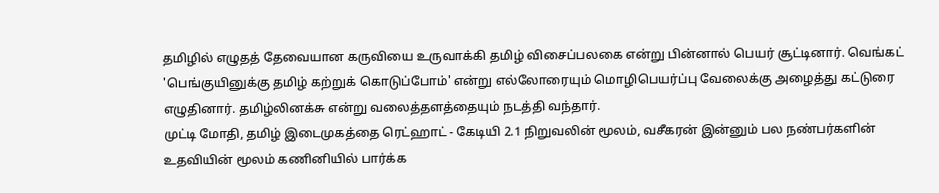தமிழில் எழுதத் தேவையான கருவியை உருவாக்கி தமிழ் விசைப்பலகை என்று பின்னால் பெயர் சூட்டினார். வெங்கட் 'பெங்குயினுக்கு தமிழ் கற்றுக் கொடுப்போம்' என்று எல்லோரையும் மொழிபெயர்ப்பு வேலைக்கு அழைத்து கட்டுரை எழுதினார். தமிழ்லினக்சு என்று வலைத்தளத்தையும் நடத்தி வந்தார்.
முட்டி மோதி, தமிழ் இடைமுகத்தை ரெட்ஹாட் - கேடியி 2.1 நிறுவலின் மூலம், வசீகரன் இன்னும் பல நண்பர்களின் உதவியின் மூலம் கணினியில் பார்க்க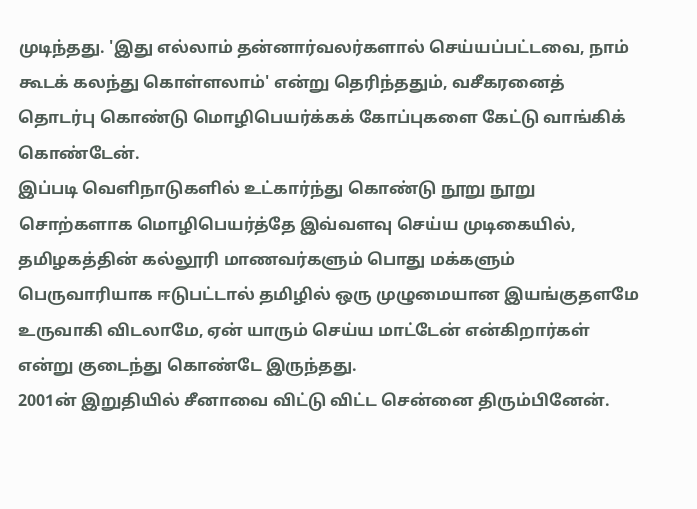முடிந்தது. 'இது எல்லாம் தன்னார்வலர்களால் செய்யப்பட்டவை, நாம் கூடக் கலந்து கொள்ளலாம்' என்று தெரிந்ததும், வசீகரனைத் தொடர்பு கொண்டு மொழிபெயர்க்கக் கோப்புகளை கேட்டு வாங்கிக் கொண்டேன்.
இப்படி வெளிநாடுகளில் உட்கார்ந்து கொண்டு நூறு நூறு சொற்களாக மொழிபெயர்த்தே இவ்வளவு செய்ய முடிகையில், தமிழகத்தின் கல்லூரி மாணவர்களும் பொது மக்களும் பெருவாரியாக ஈடுபட்டால் தமிழில் ஒரு முழுமையான இயங்குதளமே உருவாகி விடலாமே, ஏன் யாரும் செய்ய மாட்டேன் என்கிறார்கள் என்று குடைந்து கொண்டே இருந்தது.
2001ன் இறுதியில் சீனாவை விட்டு விட்ட சென்னை திரும்பினேன்.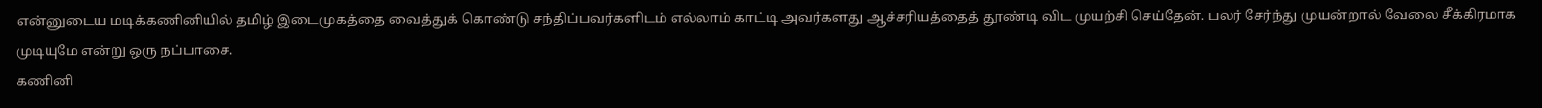என்னுடைய மடிக்கணினியில் தமிழ் இடைமுகத்தை வைத்துக் கொண்டு சந்திப்பவர்களிடம் எல்லாம் காட்டி அவர்களது ஆச்சரியத்தைத் தூண்டி விட முயற்சி செய்தேன். பலர் சேர்ந்து முயன்றால் வேலை சீக்கிரமாக முடியுமே என்று ஒரு நப்பாசை.
கணினி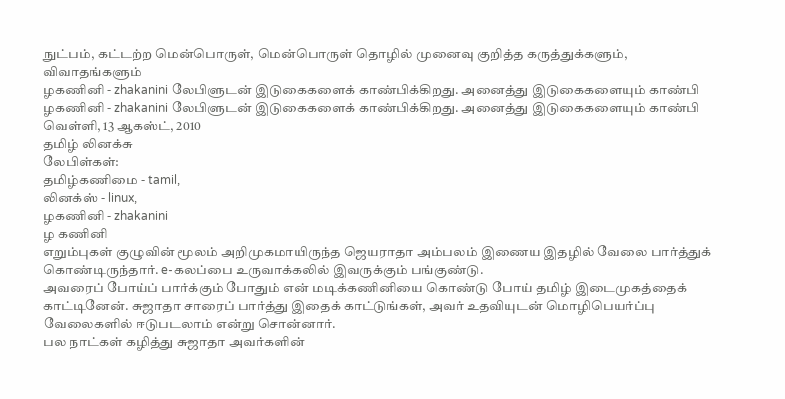நுட்பம், கட்டற்ற மென்பொருள், மென்பொருள் தொழில் முனைவு குறித்த கருத்துக்களும், விவாதங்களும்
ழகணினி - zhakanini லேபிளுடன் இடுகைகளைக் காண்பிக்கிறது. அனைத்து இடுகைகளையும் காண்பி
ழகணினி - zhakanini லேபிளுடன் இடுகைகளைக் காண்பிக்கிறது. அனைத்து இடுகைகளையும் காண்பி
வெள்ளி, 13 ஆகஸ்ட், 2010
தமிழ் லினக்சு
லேபிள்கள்:
தமிழ்கணிமை - tamil,
லினக்ஸ் - linux,
ழகணினி - zhakanini
ழ கணினி
எறும்புகள் குழுவின் மூலம் அறிமுகமாயிருந்த ஜெயராதா அம்பலம் இணைய இதழில் வேலை பார்த்துக் கொண்டிருந்தார். e-கலப்பை உருவாக்கலில் இவருக்கும் பங்குண்டு.
அவரைப் போய்ப் பார்க்கும் போதும் என் மடிக்கணினியை கொண்டு போய் தமிழ் இடைமுகத்தைக் காட்டினேன். சுஜாதா சாரைப் பார்த்து இதைக் காட்டுங்கள், அவர் உதவியுடன் மொழிபெயர்ப்பு வேலைகளில் ஈடுபடலாம் என்று சொன்னார்.
பல நாட்கள் கழித்து சுஜாதா அவர்களின்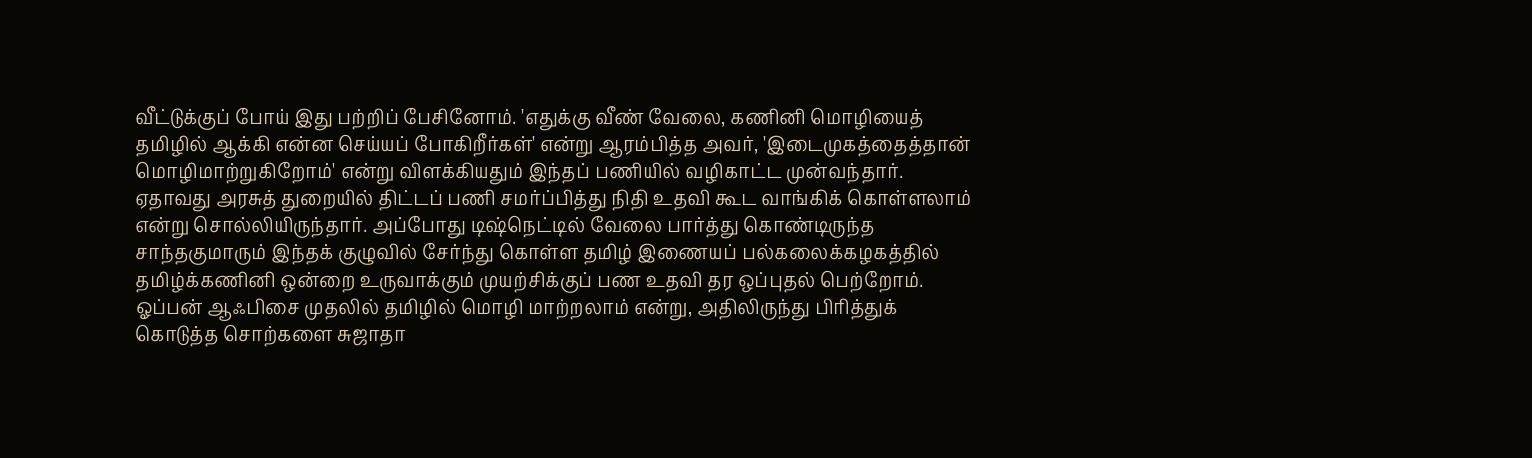வீட்டுக்குப் போய் இது பற்றிப் பேசினோம். 'எதுக்கு வீண் வேலை, கணினி மொழியைத் தமிழில் ஆக்கி என்ன செய்யப் போகிறீர்கள்' என்று ஆரம்பித்த அவர், 'இடைமுகத்தைத்தான் மொழிமாற்றுகிறோம்' என்று விளக்கியதும் இந்தப் பணியில் வழிகாட்ட முன்வந்தார்.
ஏதாவது அரசுத் துறையில் திட்டப் பணி சமர்ப்பித்து நிதி உதவி கூட வாங்கிக் கொள்ளலாம் என்று சொல்லியிருந்தார். அப்போது டிஷ்நெட்டில் வேலை பார்த்து கொண்டிருந்த சாந்தகுமாரும் இந்தக் குழுவில் சேர்ந்து கொள்ள தமிழ் இணையப் பல்கலைக்கழகத்தில் தமிழ்க்கணினி ஒன்றை உருவாக்கும் முயற்சிக்குப் பண உதவி தர ஒப்புதல் பெற்றோம்.
ஓப்பன் ஆஃபிசை முதலில் தமிழில் மொழி மாற்றலாம் என்று, அதிலிருந்து பிரித்துக் கொடுத்த சொற்களை சுஜாதா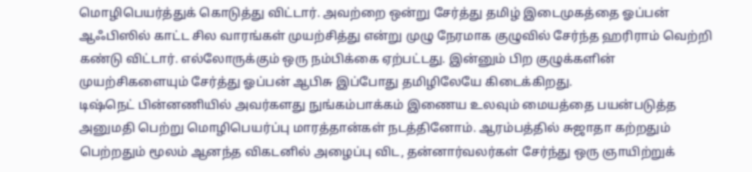மொழிபெயர்த்துக் கொடுத்து விட்டார். அவற்றை ஒன்று சேர்த்து தமிழ் இடைமுகத்தை ஓப்பன் ஆஃபிஸில் காட்ட சில வாரங்கள் முயற்சித்து என்று முழு நேரமாக குழுவில் சேர்ந்த ஹரிராம் வெற்றி கண்டு விட்டார். எல்லோருக்கும் ஒரு நம்பிக்கை ஏற்பட்டது. இன்னும் பிற குழுக்களின் முயற்சிகளையும் சேர்த்து ஓப்பன் ஆபிசு இப்போது தமிழிலேயே கிடைக்கிறது.
டிஷ்நெட் பின்னணியில் அவர்களது நுங்கம்பாக்கம் இணைய உலவும் மையத்தை பயன்படுத்த அனுமதி பெற்று மொழிபெயர்ப்பு மாரத்தான்கள் நடத்தினோம். ஆரம்பத்தில் சுஜாதா கற்றதும் பெற்றதும் மூலம் ஆனந்த விகடனில் அழைப்பு விட, தன்னார்வலர்கள் சேர்ந்து ஒரு ஞாயிற்றுக்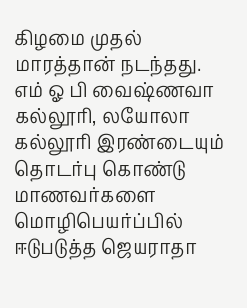கிழமை முதல் மாரத்தான் நடந்தது.
எம் ஓ பி வைஷ்ணவா கல்லூரி, லயோலா கல்லூரி இரண்டையும் தொடர்பு கொண்டு மாணவர்களை மொழிபெயர்ப்பில் ஈடுபடுத்த ஜெயராதா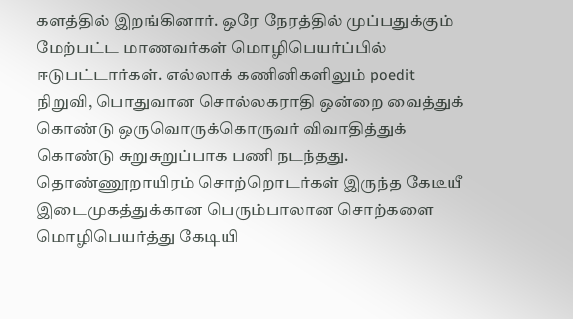களத்தில் இறங்கினார். ஒரே நேரத்தில் முப்பதுக்கும் மேற்பட்ட மாணவர்கள் மொழிபெயர்ப்பில் ஈடுபட்டார்கள். எல்லாக் கணினிகளிலும் poedit நிறுவி, பொதுவான சொல்லகராதி ஒன்றை வைத்துக் கொண்டு ஒருவொருக்கொருவர் விவாதித்துக் கொண்டு சுறுசுறுப்பாக பணி நடந்தது.
தொண்ணூறாயிரம் சொற்றொடர்கள் இருந்த கேடீயீ இடைமுகத்துக்கான பெரும்பாலான சொற்களை மொழிபெயர்த்து கேடியி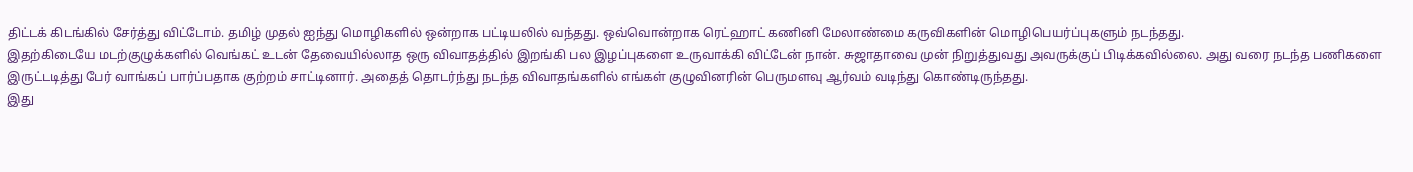திட்டக் கிடங்கில் சேர்த்து விட்டோம். தமிழ் முதல் ஐந்து மொழிகளில் ஒன்றாக பட்டியலில் வந்தது. ஒவ்வொன்றாக ரெட்ஹாட் கணினி மேலாண்மை கருவிகளின் மொழிபெயர்ப்புகளும் நடந்தது.
இதற்கிடையே மடற்குழுக்களில் வெங்கட் உடன் தேவையில்லாத ஒரு விவாதத்தில் இறங்கி பல இழப்புகளை உருவாக்கி விட்டேன் நான். சுஜாதாவை முன் நிறுத்துவது அவருக்குப் பிடிக்கவில்லை. அது வரை நடந்த பணிகளை இருட்டடித்து பேர் வாங்கப் பார்ப்பதாக குற்றம் சாட்டினார். அதைத் தொடர்ந்து நடந்த விவாதங்களில் எங்கள் குழுவினரின் பெருமளவு ஆர்வம் வடிந்து கொண்டிருந்தது.
இது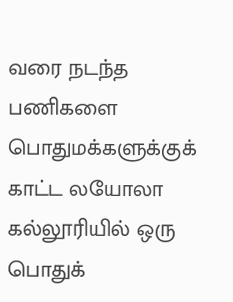வரை நடந்த பணிகளை பொதுமக்களுக்குக் காட்ட லயோலா கல்லூரியில் ஒரு பொதுக்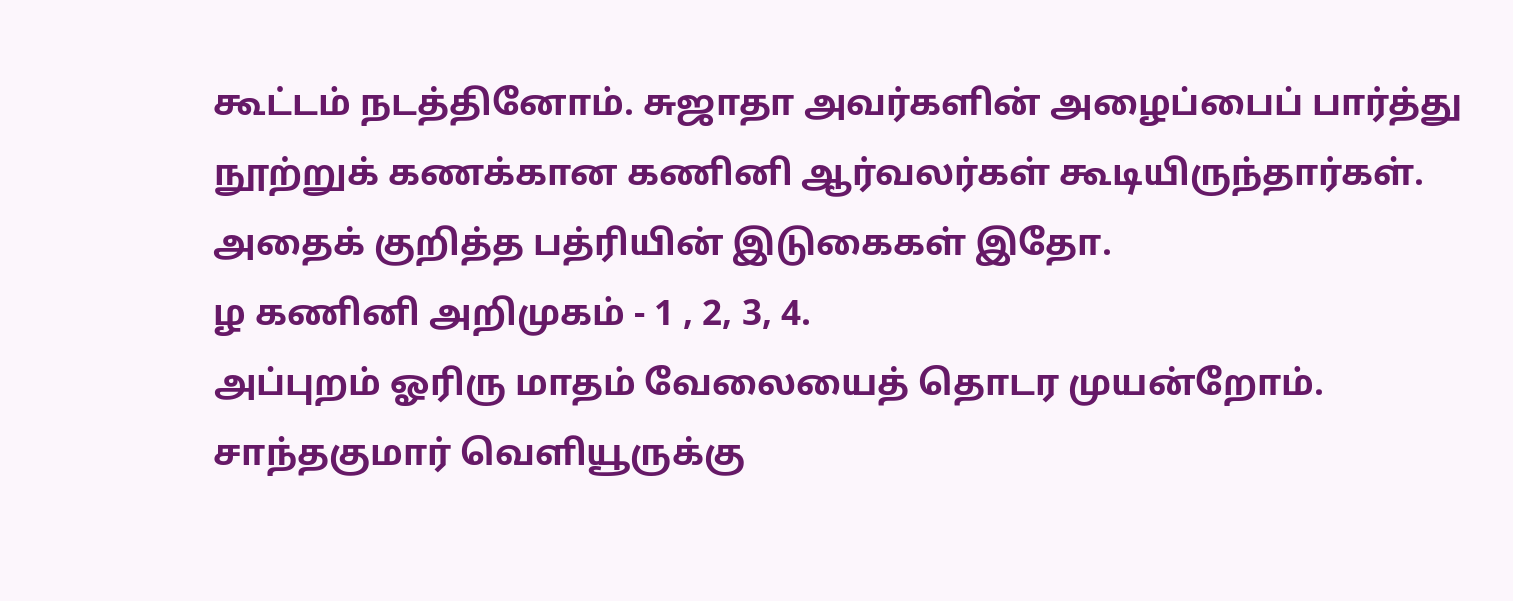கூட்டம் நடத்தினோம். சுஜாதா அவர்களின் அழைப்பைப் பார்த்து நூற்றுக் கணக்கான கணினி ஆர்வலர்கள் கூடியிருந்தார்கள். அதைக் குறித்த பத்ரியின் இடுகைகள் இதோ.
ழ கணினி அறிமுகம் - 1 , 2, 3, 4.
அப்புறம் ஓரிரு மாதம் வேலையைத் தொடர முயன்றோம். சாந்தகுமார் வெளியூருக்கு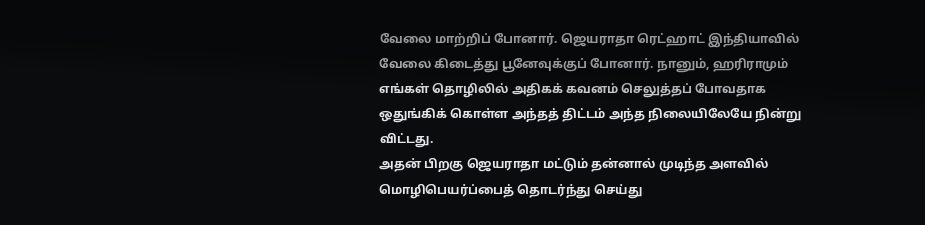வேலை மாற்றிப் போனார். ஜெயராதா ரெட்ஹாட் இந்தியாவில் வேலை கிடைத்து பூனேவுக்குப் போனார். நானும், ஹரிராமும் எங்கள் தொழிலில் அதிகக் கவனம் செலுத்தப் போவதாக ஒதுங்கிக் கொள்ள அந்தத் திட்டம் அந்த நிலையிலேயே நின்று விட்டது.
அதன் பிறகு ஜெயராதா மட்டும் தன்னால் முடிந்த அளவில் மொழிபெயர்ப்பைத் தொடர்ந்து செய்து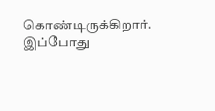கொண்டிருக்கிறார். இப்போது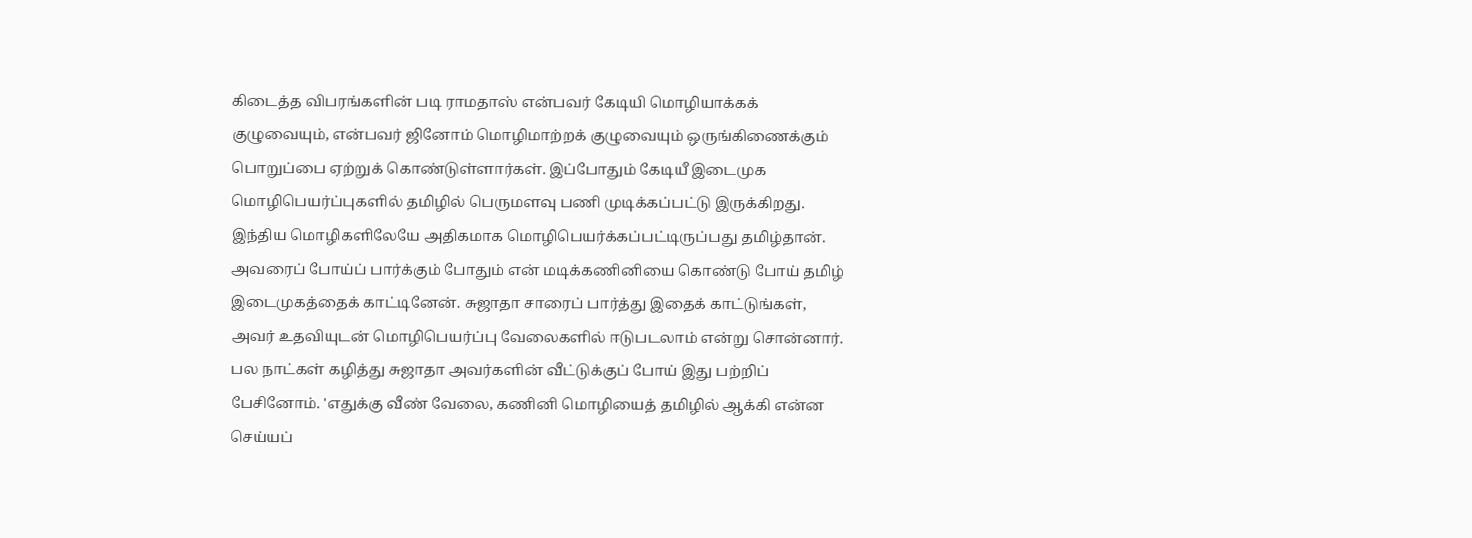கிடைத்த விபரங்களின் படி ராமதாஸ் என்பவர் கேடியி மொழியாக்கக் குழுவையும், என்பவர் ஜினோம் மொழிமாற்றக் குழுவையும் ஒருங்கிணைக்கும் பொறுப்பை ஏற்றுக் கொண்டுள்ளார்கள். இப்போதும் கேடியீ இடைமுக மொழிபெயர்ப்புகளில் தமிழில் பெருமளவு பணி முடிக்கப்பட்டு இருக்கிறது. இந்திய மொழிகளிலேயே அதிகமாக மொழிபெயர்க்கப்பட்டிருப்பது தமிழ்தான்.
அவரைப் போய்ப் பார்க்கும் போதும் என் மடிக்கணினியை கொண்டு போய் தமிழ் இடைமுகத்தைக் காட்டினேன். சுஜாதா சாரைப் பார்த்து இதைக் காட்டுங்கள், அவர் உதவியுடன் மொழிபெயர்ப்பு வேலைகளில் ஈடுபடலாம் என்று சொன்னார்.
பல நாட்கள் கழித்து சுஜாதா அவர்களின் வீட்டுக்குப் போய் இது பற்றிப் பேசினோம். 'எதுக்கு வீண் வேலை, கணினி மொழியைத் தமிழில் ஆக்கி என்ன செய்யப்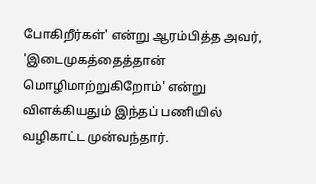போகிறீர்கள்' என்று ஆரம்பித்த அவர், 'இடைமுகத்தைத்தான் மொழிமாற்றுகிறோம்' என்று விளக்கியதும் இந்தப் பணியில் வழிகாட்ட முன்வந்தார்.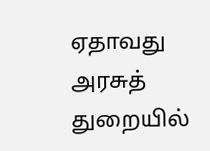ஏதாவது அரசுத் துறையில்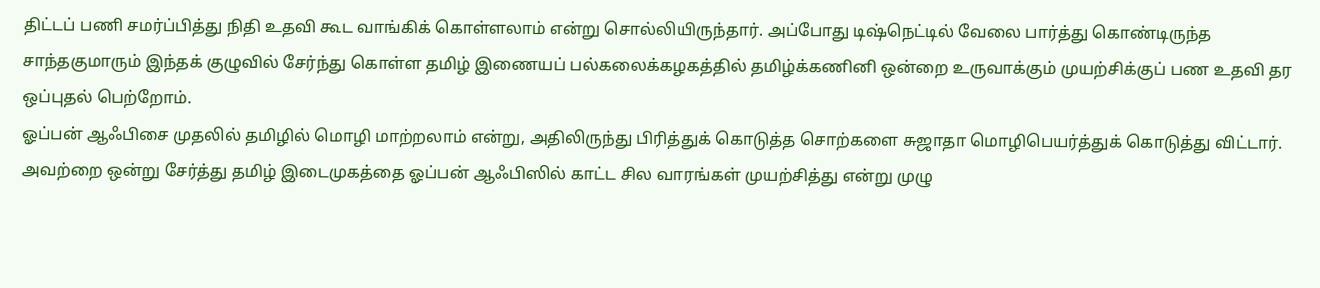திட்டப் பணி சமர்ப்பித்து நிதி உதவி கூட வாங்கிக் கொள்ளலாம் என்று சொல்லியிருந்தார். அப்போது டிஷ்நெட்டில் வேலை பார்த்து கொண்டிருந்த சாந்தகுமாரும் இந்தக் குழுவில் சேர்ந்து கொள்ள தமிழ் இணையப் பல்கலைக்கழகத்தில் தமிழ்க்கணினி ஒன்றை உருவாக்கும் முயற்சிக்குப் பண உதவி தர ஒப்புதல் பெற்றோம்.
ஓப்பன் ஆஃபிசை முதலில் தமிழில் மொழி மாற்றலாம் என்று, அதிலிருந்து பிரித்துக் கொடுத்த சொற்களை சுஜாதா மொழிபெயர்த்துக் கொடுத்து விட்டார். அவற்றை ஒன்று சேர்த்து தமிழ் இடைமுகத்தை ஓப்பன் ஆஃபிஸில் காட்ட சில வாரங்கள் முயற்சித்து என்று முழு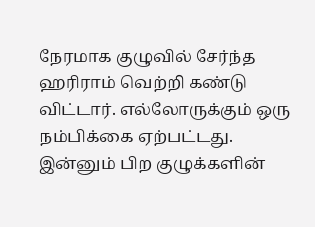நேரமாக குழுவில் சேர்ந்த ஹரிராம் வெற்றி கண்டு விட்டார். எல்லோருக்கும் ஒரு நம்பிக்கை ஏற்பட்டது. இன்னும் பிற குழுக்களின்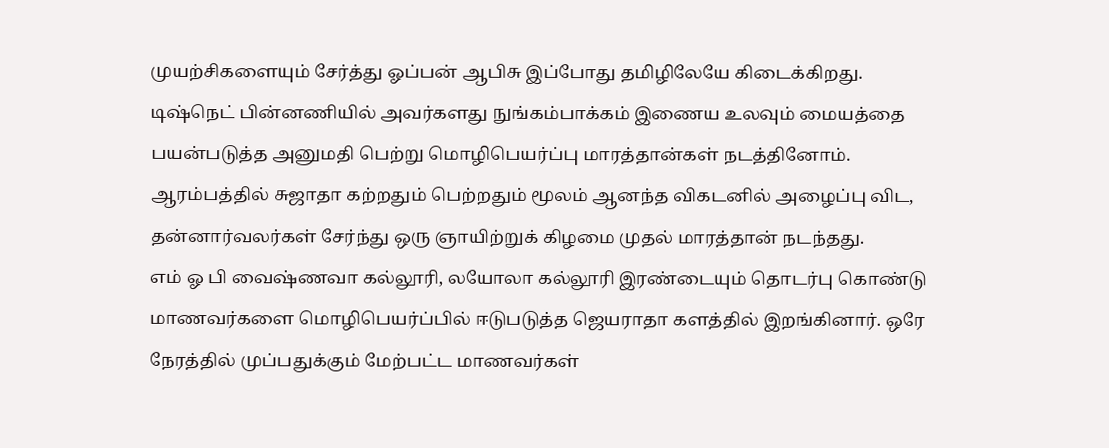முயற்சிகளையும் சேர்த்து ஓப்பன் ஆபிசு இப்போது தமிழிலேயே கிடைக்கிறது.
டிஷ்நெட் பின்னணியில் அவர்களது நுங்கம்பாக்கம் இணைய உலவும் மையத்தை பயன்படுத்த அனுமதி பெற்று மொழிபெயர்ப்பு மாரத்தான்கள் நடத்தினோம். ஆரம்பத்தில் சுஜாதா கற்றதும் பெற்றதும் மூலம் ஆனந்த விகடனில் அழைப்பு விட, தன்னார்வலர்கள் சேர்ந்து ஒரு ஞாயிற்றுக் கிழமை முதல் மாரத்தான் நடந்தது.
எம் ஓ பி வைஷ்ணவா கல்லூரி, லயோலா கல்லூரி இரண்டையும் தொடர்பு கொண்டு மாணவர்களை மொழிபெயர்ப்பில் ஈடுபடுத்த ஜெயராதா களத்தில் இறங்கினார். ஒரே நேரத்தில் முப்பதுக்கும் மேற்பட்ட மாணவர்கள்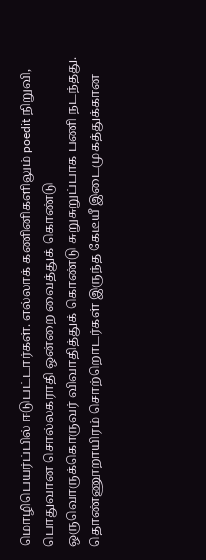மொழிபெயர்ப்பில் ஈடுபட்டார்கள். எல்லாக் கணினிகளிலும் poedit நிறுவி, பொதுவான சொல்லகராதி ஒன்றை வைத்துக் கொண்டு ஒருவொருக்கொருவர் விவாதித்துக் கொண்டு சுறுசுறுப்பாக பணி நடந்தது.
தொண்ணூறாயிரம் சொற்றொடர்கள் இருந்த கேடீயீ இடைமுகத்துக்கான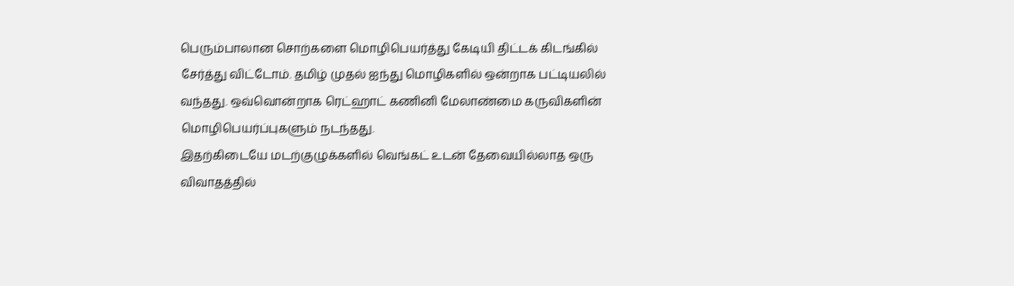பெரும்பாலான சொற்களை மொழிபெயர்த்து கேடியி திட்டக் கிடங்கில் சேர்த்து விட்டோம். தமிழ் முதல் ஐந்து மொழிகளில் ஒன்றாக பட்டியலில் வந்தது. ஒவ்வொன்றாக ரெட்ஹாட் கணினி மேலாண்மை கருவிகளின் மொழிபெயர்ப்புகளும் நடந்தது.
இதற்கிடையே மடற்குழுக்களில் வெங்கட் உடன் தேவையில்லாத ஒரு விவாதத்தில்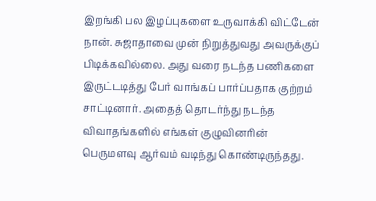இறங்கி பல இழப்புகளை உருவாக்கி விட்டேன் நான். சுஜாதாவை முன் நிறுத்துவது அவருக்குப் பிடிக்கவில்லை. அது வரை நடந்த பணிகளை இருட்டடித்து பேர் வாங்கப் பார்ப்பதாக குற்றம் சாட்டினார். அதைத் தொடர்ந்து நடந்த விவாதங்களில் எங்கள் குழுவினரின் பெருமளவு ஆர்வம் வடிந்து கொண்டிருந்தது.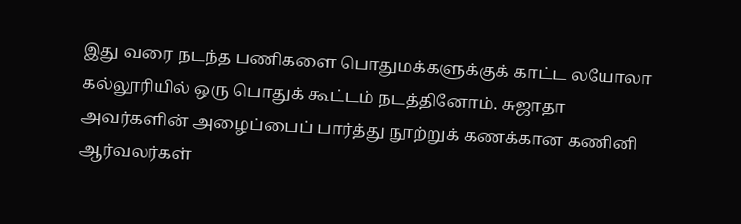இது வரை நடந்த பணிகளை பொதுமக்களுக்குக் காட்ட லயோலா கல்லூரியில் ஒரு பொதுக் கூட்டம் நடத்தினோம். சுஜாதா அவர்களின் அழைப்பைப் பார்த்து நூற்றுக் கணக்கான கணினி ஆர்வலர்கள்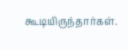கூடியிருந்தார்கள்.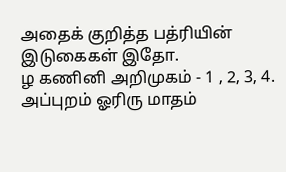அதைக் குறித்த பத்ரியின் இடுகைகள் இதோ.
ழ கணினி அறிமுகம் - 1 , 2, 3, 4.
அப்புறம் ஓரிரு மாதம்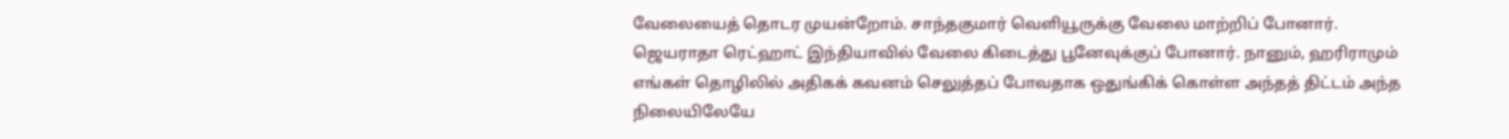வேலையைத் தொடர முயன்றோம். சாந்தகுமார் வெளியூருக்கு வேலை மாற்றிப் போனார். ஜெயராதா ரெட்ஹாட் இந்தியாவில் வேலை கிடைத்து பூனேவுக்குப் போனார். நானும், ஹரிராமும் எங்கள் தொழிலில் அதிகக் கவனம் செலுத்தப் போவதாக ஒதுங்கிக் கொள்ள அந்தத் திட்டம் அந்த நிலையிலேயே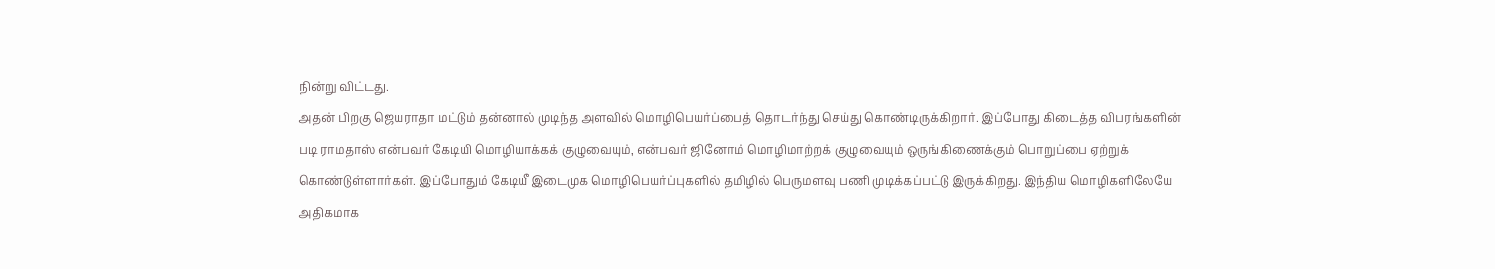நின்று விட்டது.
அதன் பிறகு ஜெயராதா மட்டும் தன்னால் முடிந்த அளவில் மொழிபெயர்ப்பைத் தொடர்ந்து செய்து கொண்டிருக்கிறார். இப்போது கிடைத்த விபரங்களின் படி ராமதாஸ் என்பவர் கேடியி மொழியாக்கக் குழுவையும், என்பவர் ஜினோம் மொழிமாற்றக் குழுவையும் ஒருங்கிணைக்கும் பொறுப்பை ஏற்றுக் கொண்டுள்ளார்கள். இப்போதும் கேடியீ இடைமுக மொழிபெயர்ப்புகளில் தமிழில் பெருமளவு பணி முடிக்கப்பட்டு இருக்கிறது. இந்திய மொழிகளிலேயே அதிகமாக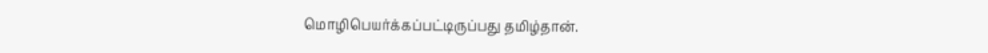மொழிபெயர்க்கப்பட்டிருப்பது தமிழ்தான்.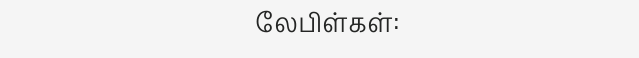லேபிள்கள்: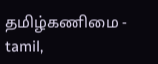தமிழ்கணிமை - tamil,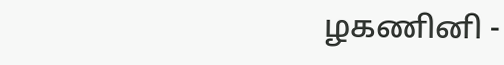ழகணினி -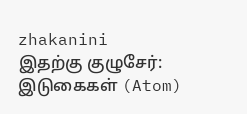zhakanini
இதற்கு குழுசேர்:
இடுகைகள் (Atom)